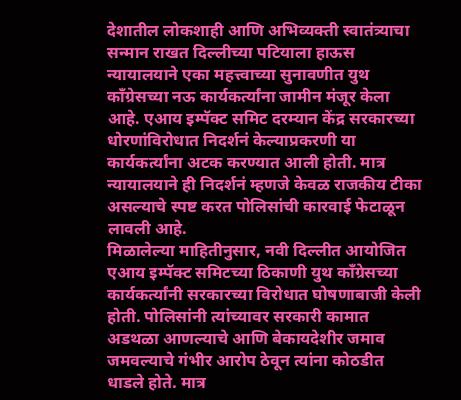देशातील लोकशाही आणि अभिव्यक्ती स्वातंत्र्याचा सन्मान राखत दिल्लीच्या पटियाला हाऊस न्यायालयाने एका महत्त्वाच्या सुनावणीत युथ काँग्रेसच्या नऊ कार्यकर्त्यांना जामीन मंजूर केला आहे. एआय इम्पॅक्ट समिट दरम्यान केंद्र सरकारच्या धोरणांविरोधात निदर्शनं केल्याप्रकरणी या कार्यकर्त्यांना अटक करण्यात आली होती. मात्र न्यायालयाने ही निदर्शनं म्हणजे केवळ राजकीय टीका असल्याचे स्पष्ट करत पोलिसांची कारवाई फेटाळून लावली आहे.
मिळालेल्या माहितीनुसार, नवी दिल्लीत आयोजित एआय इम्पॅक्ट समिटच्या ठिकाणी युथ काँग्रेसच्या कार्यकर्त्यांनी सरकारच्या विरोधात घोषणाबाजी केली होती. पोलिसांनी त्यांच्यावर सरकारी कामात अडथळा आणल्याचे आणि बेकायदेशीर जमाव जमवल्याचे गंभीर आरोप ठेवून त्यांना कोठडीत धाडले होते. मात्र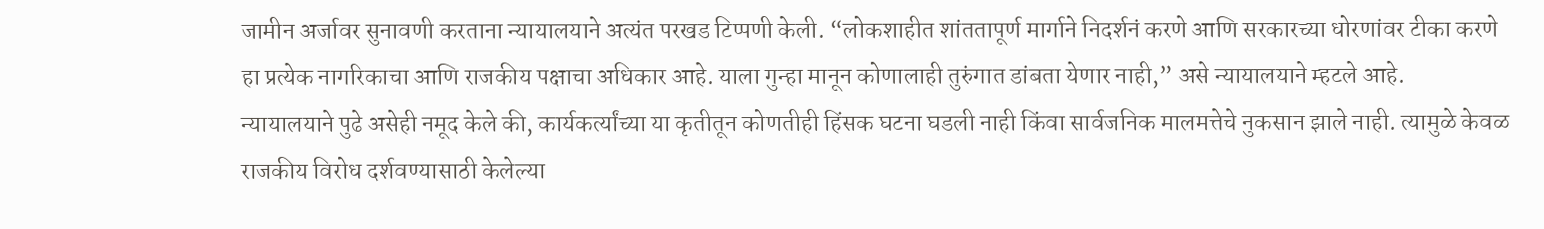जामीन अर्जावर सुनावणी करताना न्यायालयाने अत्यंत परखड टिप्पणी केली. “लोकशाहीत शांततापूर्ण मार्गाने निदर्शनं करणे आणि सरकारच्या धोरणांवर टीका करणे हा प्रत्येक नागरिकाचा आणि राजकीय पक्षाचा अधिकार आहे. याला गुन्हा मानून कोणालाही तुरुंगात डांबता येणार नाही,” असे न्यायालयाने म्हटले आहे.
न्यायालयाने पुढे असेही नमूद केले की, कार्यकर्त्यांच्या या कृतीतून कोणतीही हिंसक घटना घडली नाही किंवा सार्वजनिक मालमत्तेचे नुकसान झाले नाही. त्यामुळे केवळ राजकीय विरोध दर्शवण्यासाठी केलेल्या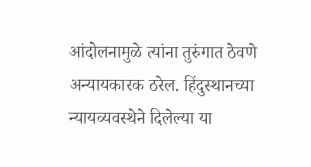आंदोलनामुळे त्यांना तुरुंगात ठेवणे अन्यायकारक ठरेल. हिंदुस्थानच्या न्यायव्यवस्थेने दिलेल्या या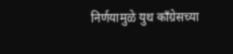निर्णयामुळे युथ काँग्रेसच्या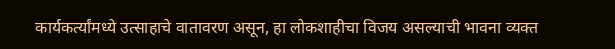कार्यकर्त्यांमध्ये उत्साहाचे वातावरण असून, हा लोकशाहीचा विजय असल्याची भावना व्यक्त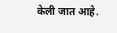केली जात आहे.